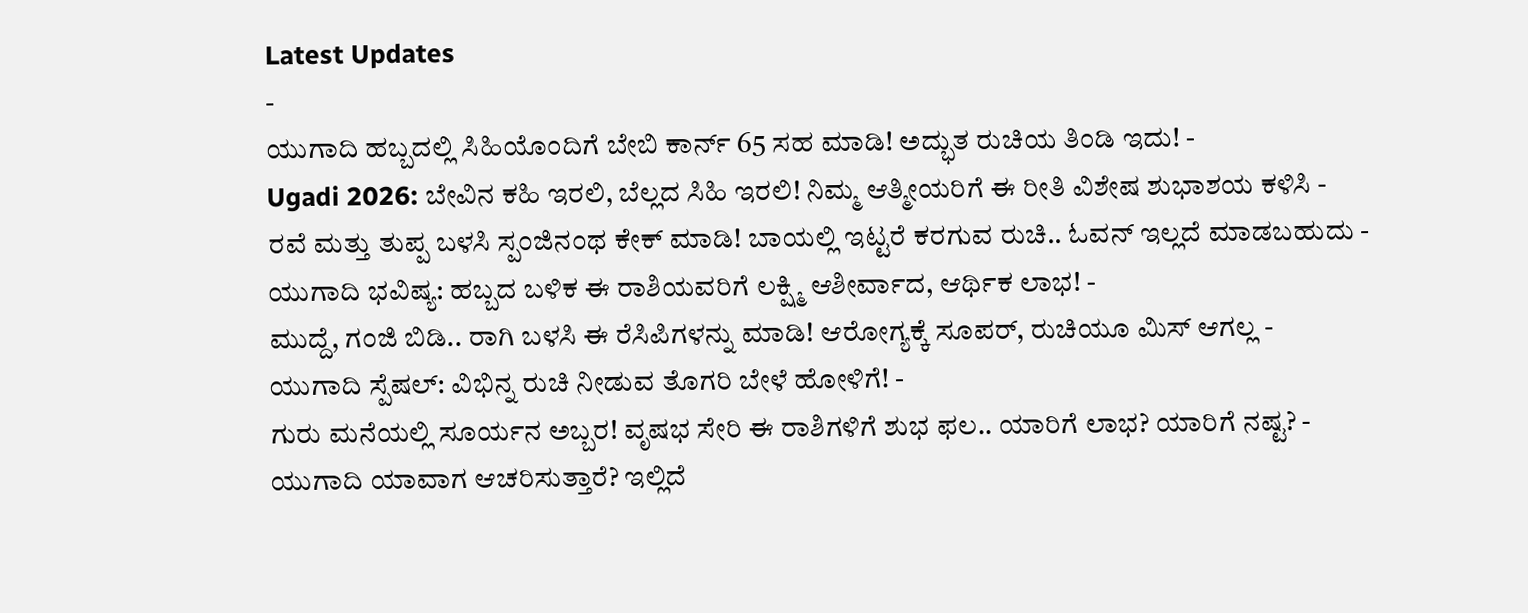Latest Updates
-
ಯುಗಾದಿ ಹಬ್ಬದಲ್ಲಿ ಸಿಹಿಯೊಂದಿಗೆ ಬೇಬಿ ಕಾರ್ನ್ 65 ಸಹ ಮಾಡಿ! ಅದ್ಭುತ ರುಚಿಯ ತಿಂಡಿ ಇದು! -
Ugadi 2026: ಬೇವಿನ ಕಹಿ ಇರಲಿ, ಬೆಲ್ಲದ ಸಿಹಿ ಇರಲಿ! ನಿಮ್ಮ ಆತ್ಮೀಯರಿಗೆ ಈ ರೀತಿ ವಿಶೇಷ ಶುಭಾಶಯ ಕಳಿಸಿ -
ರವೆ ಮತ್ತು ತುಪ್ಪ ಬಳಸಿ ಸ್ಪಂಜಿನಂಥ ಕೇಕ್ ಮಾಡಿ! ಬಾಯಲ್ಲಿ ಇಟ್ಟರೆ ಕರಗುವ ರುಚಿ.. ಓವನ್ ಇಲ್ಲದೆ ಮಾಡಬಹುದು -
ಯುಗಾದಿ ಭವಿಷ್ಯ: ಹಬ್ಬದ ಬಳಿಕ ಈ ರಾಶಿಯವರಿಗೆ ಲಕ್ಷ್ಮಿ ಆಶೀರ್ವಾದ, ಆರ್ಥಿಕ ಲಾಭ! -
ಮುದ್ದೆ, ಗಂಜಿ ಬಿಡಿ.. ರಾಗಿ ಬಳಸಿ ಈ ರೆಸಿಪಿಗಳನ್ನು ಮಾಡಿ! ಆರೋಗ್ಯಕ್ಕೆ ಸೂಪರ್, ರುಚಿಯೂ ಮಿಸ್ ಆಗಲ್ಲ -
ಯುಗಾದಿ ಸ್ಪೆಷಲ್: ವಿಭಿನ್ನ ರುಚಿ ನೀಡುವ ತೊಗರಿ ಬೇಳೆ ಹೋಳಿಗೆ! -
ಗುರು ಮನೆಯಲ್ಲಿ ಸೂರ್ಯನ ಅಬ್ಬರ! ವೃಷಭ ಸೇರಿ ಈ ರಾಶಿಗಳಿಗೆ ಶುಭ ಫಲ.. ಯಾರಿಗೆ ಲಾಭ? ಯಾರಿಗೆ ನಷ್ಟ? -
ಯುಗಾದಿ ಯಾವಾಗ ಆಚರಿಸುತ್ತಾರೆ? ಇಲ್ಲಿದೆ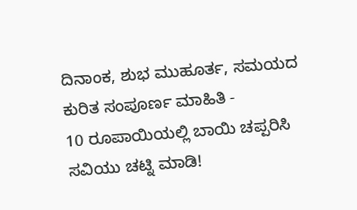ದಿನಾಂಕ, ಶುಭ ಮುಹೂರ್ತ, ಸಮಯದ ಕುರಿತ ಸಂಪೂರ್ಣ ಮಾಹಿತಿ -
10 ರೂಪಾಯಿಯಲ್ಲಿ ಬಾಯಿ ಚಪ್ಪರಿಸಿ ಸವಿಯು ಚಟ್ನಿ ಮಾಡಿ!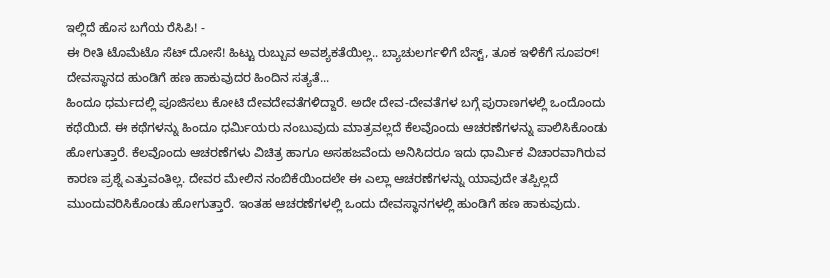ಇಲ್ಲಿದೆ ಹೊಸ ಬಗೆಯ ರೆಸಿಪಿ! -
ಈ ರೀತಿ ಟೊಮೆಟೊ ಸೆಟ್ ದೋಸೆ! ಹಿಟ್ಟು ರುಬ್ಬುವ ಅವಶ್ಯಕತೆಯಿಲ್ಲ.. ಬ್ಯಾಚುಲರ್ಗಳಿಗೆ ಬೆಸ್ಟ್, ತೂಕ ಇಳಿಕೆಗೆ ಸೂಪರ್!
ದೇವಸ್ಥಾನದ ಹುಂಡಿಗೆ ಹಣ ಹಾಕುವುದರ ಹಿಂದಿನ ಸತ್ಯತೆ...
ಹಿಂದೂ ಧರ್ಮದಲ್ಲಿ ಪೂಜಿಸಲು ಕೋಟಿ ದೇವದೇವತೆಗಳಿದ್ದಾರೆ. ಅದೇ ದೇವ-ದೇವತೆಗಳ ಬಗ್ಗೆ ಪುರಾಣಗಳಲ್ಲಿ ಒಂದೊಂದು ಕಥೆಯಿದೆ. ಈ ಕಥೆಗಳನ್ನು ಹಿಂದೂ ಧರ್ಮಿಯರು ನಂಬುವುದು ಮಾತ್ರವಲ್ಲದೆ ಕೆಲವೊಂದು ಆಚರಣೆಗಳನ್ನು ಪಾಲಿಸಿಕೊಂಡು ಹೋಗುತ್ತಾರೆ. ಕೆಲವೊಂದು ಆಚರಣೆಗಳು ವಿಚಿತ್ರ ಹಾಗೂ ಅಸಹಜವೆಂದು ಅನಿಸಿದರೂ ಇದು ಧಾರ್ಮಿಕ ವಿಚಾರವಾಗಿರುವ ಕಾರಣ ಪ್ರಶ್ನೆ ಎತ್ತುವಂತಿಲ್ಲ. ದೇವರ ಮೇಲಿನ ನಂಬಿಕೆಯಿಂದಲೇ ಈ ಎಲ್ಲಾ ಆಚರಣೆಗಳನ್ನು ಯಾವುದೇ ತಪ್ಪಿಲ್ಲದೆ ಮುಂದುವರಿಸಿಕೊಂಡು ಹೋಗುತ್ತಾರೆ. ಇಂತಹ ಆಚರಣೆಗಳಲ್ಲಿ ಒಂದು ದೇವಸ್ಥಾನಗಳಲ್ಲಿ ಹುಂಡಿಗೆ ಹಣ ಹಾಕುವುದು.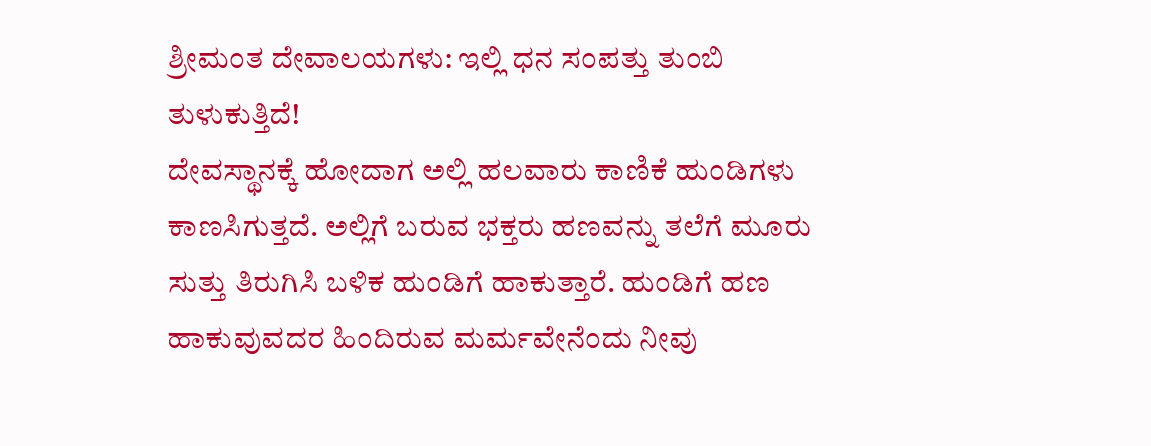ಶ್ರೀಮಂತ ದೇವಾಲಯಗಳು: ಇಲ್ಲಿ ಧನ ಸಂಪತ್ತು ತುಂಬಿ ತುಳುಕುತ್ತಿದೆ!
ದೇವಸ್ಥಾನಕ್ಕೆ ಹೋದಾಗ ಅಲ್ಲಿ ಹಲವಾರು ಕಾಣಿಕೆ ಹುಂಡಿಗಳು ಕಾಣಸಿಗುತ್ತದೆ. ಅಲ್ಲಿಗೆ ಬರುವ ಭಕ್ತರು ಹಣವನ್ನು ತಲೆಗೆ ಮೂರು ಸುತ್ತು ತಿರುಗಿಸಿ ಬಳಿಕ ಹುಂಡಿಗೆ ಹಾಕುತ್ತಾರೆ. ಹುಂಡಿಗೆ ಹಣ ಹಾಕುವುವದರ ಹಿಂದಿರುವ ಮರ್ಮವೇನೆಂದು ನೀವು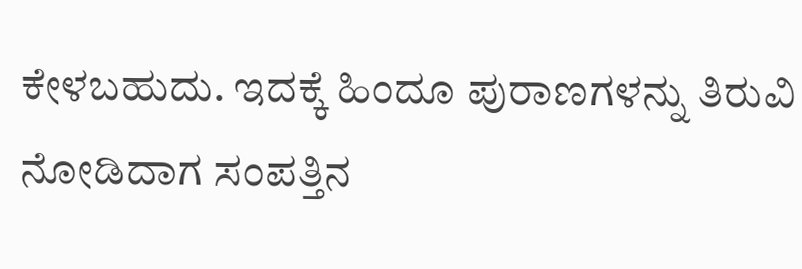ಕೇಳಬಹುದು. ಇದಕ್ಕೆ ಹಿಂದೂ ಪುರಾಣಗಳನ್ನು ತಿರುವಿ ನೋಡಿದಾಗ ಸಂಪತ್ತಿನ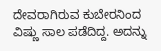ದೇವರಾಗಿರುವ ಕುಬೇರನಿಂದ ವಿಷ್ಣು ಸಾಲ ಪಡೆದಿದ್ದ. ಅದನ್ನು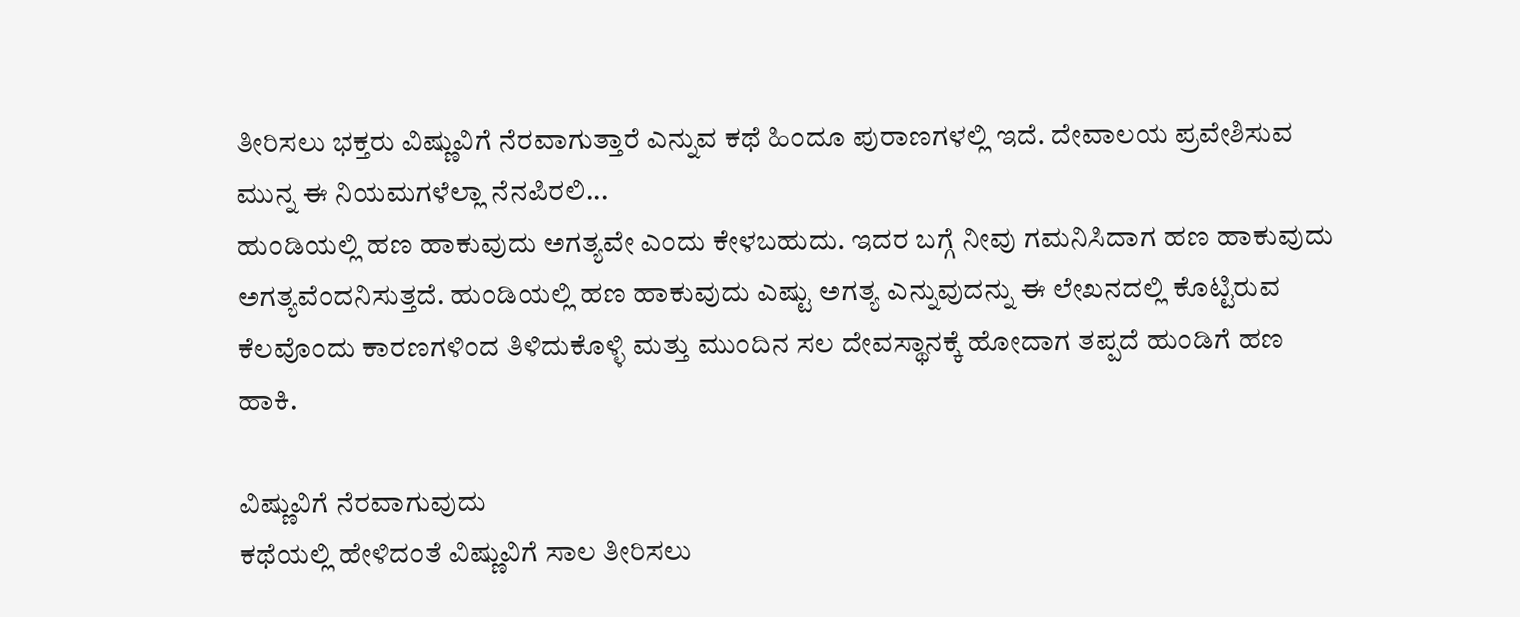ತೀರಿಸಲು ಭಕ್ತರು ವಿಷ್ಣುವಿಗೆ ನೆರವಾಗುತ್ತಾರೆ ಎನ್ನುವ ಕಥೆ ಹಿಂದೂ ಪುರಾಣಗಳಲ್ಲಿ ಇದೆ. ದೇವಾಲಯ ಪ್ರವೇಶಿಸುವ ಮುನ್ನ ಈ ನಿಯಮಗಳೆಲ್ಲಾ ನೆನಪಿರಲಿ...
ಹುಂಡಿಯಲ್ಲಿ ಹಣ ಹಾಕುವುದು ಅಗತ್ಯವೇ ಎಂದು ಕೇಳಬಹುದು. ಇದರ ಬಗ್ಗೆ ನೀವು ಗಮನಿಸಿದಾಗ ಹಣ ಹಾಕುವುದು ಅಗತ್ಯವೆಂದನಿಸುತ್ತದೆ. ಹುಂಡಿಯಲ್ಲಿ ಹಣ ಹಾಕುವುದು ಎಷ್ಟು ಅಗತ್ಯ ಎನ್ನುವುದನ್ನು ಈ ಲೇಖನದಲ್ಲಿ ಕೊಟ್ಟಿರುವ ಕೆಲವೊಂದು ಕಾರಣಗಳಿಂದ ತಿಳಿದುಕೊಳ್ಳಿ ಮತ್ತು ಮುಂದಿನ ಸಲ ದೇವಸ್ಥಾನಕ್ಕೆ ಹೋದಾಗ ತಪ್ಪದೆ ಹುಂಡಿಗೆ ಹಣ ಹಾಕಿ.

ವಿಷ್ಣುವಿಗೆ ನೆರವಾಗುವುದು
ಕಥೆಯಲ್ಲಿ ಹೇಳಿದಂತೆ ವಿಷ್ಣುವಿಗೆ ಸಾಲ ತೀರಿಸಲು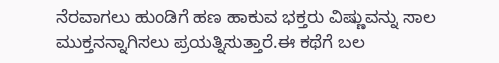ನೆರವಾಗಲು ಹುಂಡಿಗೆ ಹಣ ಹಾಕುವ ಭಕ್ತರು ವಿಷ್ಣುವನ್ನು ಸಾಲ ಮುಕ್ತನನ್ನಾಗಿಸಲು ಪ್ರಯತ್ನಿಸುತ್ತಾರೆ.ಈ ಕಥೆಗೆ ಬಲ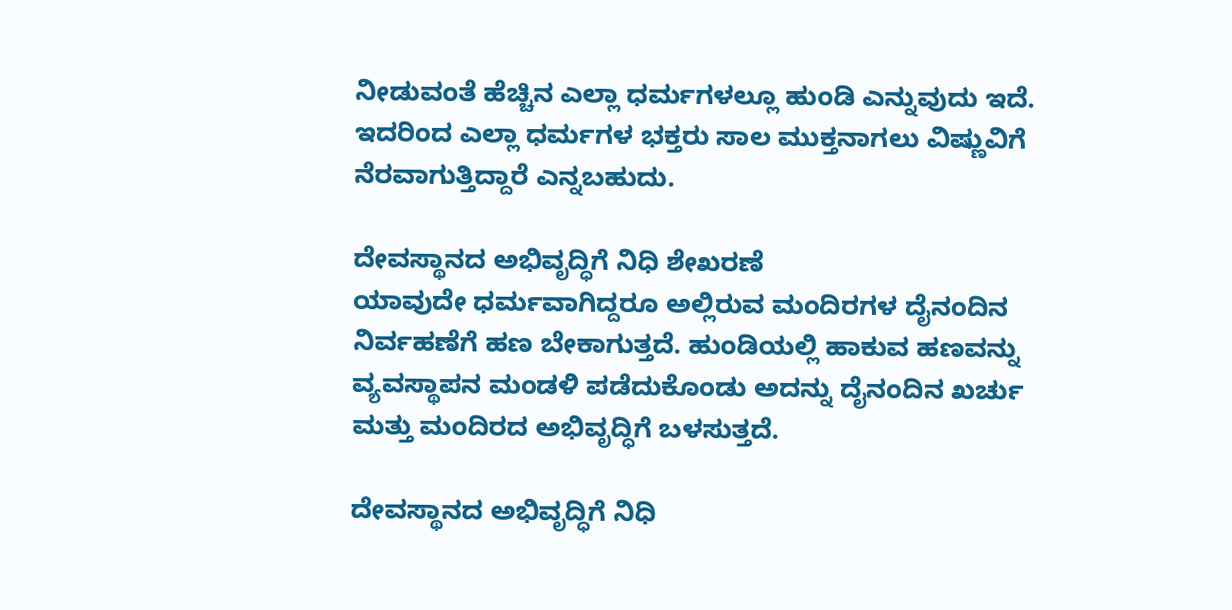ನೀಡುವಂತೆ ಹೆಚ್ಚಿನ ಎಲ್ಲಾ ಧರ್ಮಗಳಲ್ಲೂ ಹುಂಡಿ ಎನ್ನುವುದು ಇದೆ. ಇದರಿಂದ ಎಲ್ಲಾ ಧರ್ಮಗಳ ಭಕ್ತರು ಸಾಲ ಮುಕ್ತನಾಗಲು ವಿಷ್ಣುವಿಗೆ ನೆರವಾಗುತ್ತಿದ್ದಾರೆ ಎನ್ನಬಹುದು.

ದೇವಸ್ಥಾನದ ಅಭಿವೃದ್ಧಿಗೆ ನಿಧಿ ಶೇಖರಣೆ
ಯಾವುದೇ ಧರ್ಮವಾಗಿದ್ದರೂ ಅಲ್ಲಿರುವ ಮಂದಿರಗಳ ದೈನಂದಿನ ನಿರ್ವಹಣೆಗೆ ಹಣ ಬೇಕಾಗುತ್ತದೆ. ಹುಂಡಿಯಲ್ಲಿ ಹಾಕುವ ಹಣವನ್ನು ವ್ಯವಸ್ಥಾಪನ ಮಂಡಳಿ ಪಡೆದುಕೊಂಡು ಅದನ್ನು ದೈನಂದಿನ ಖರ್ಚು ಮತ್ತು ಮಂದಿರದ ಅಭಿವೃದ್ಧಿಗೆ ಬಳಸುತ್ತದೆ.

ದೇವಸ್ಥಾನದ ಅಭಿವೃದ್ಧಿಗೆ ನಿಧಿ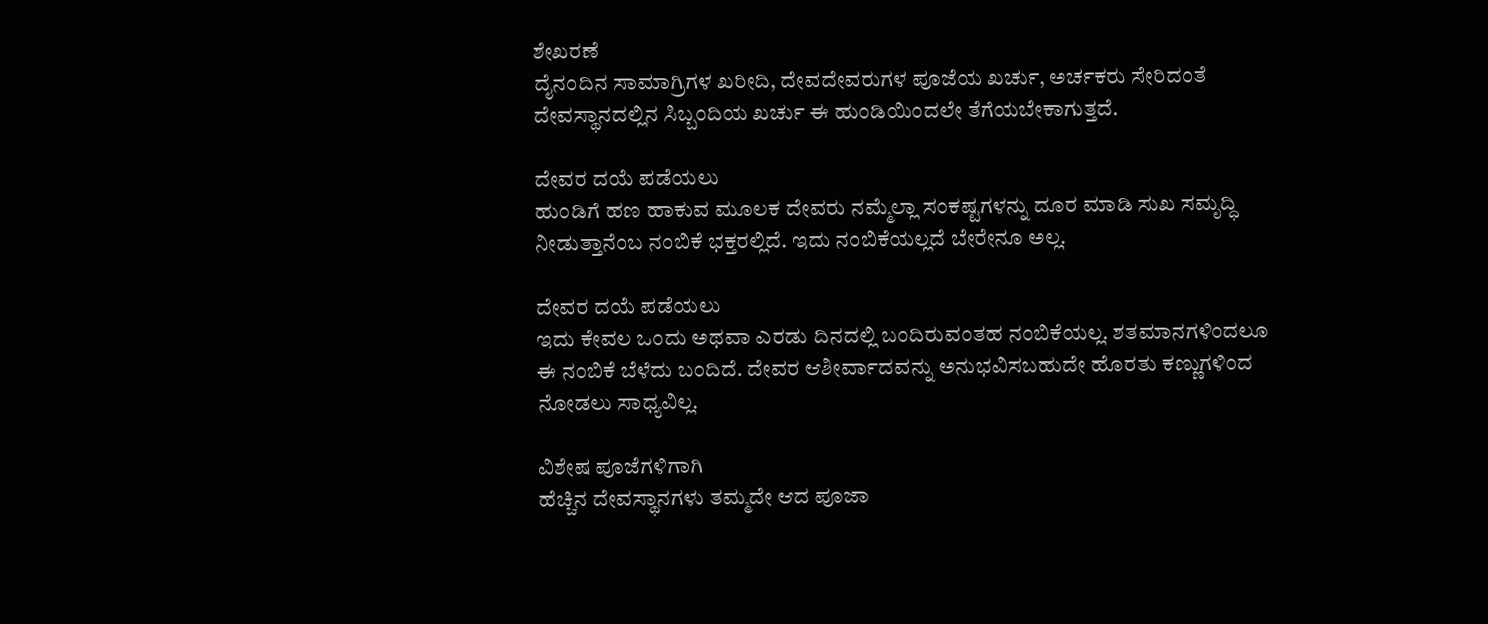ಶೇಖರಣೆ
ದೈನಂದಿನ ಸಾಮಾಗ್ರಿಗಳ ಖರೀದಿ, ದೇವದೇವರುಗಳ ಪೂಜೆಯ ಖರ್ಚು, ಅರ್ಚಕರು ಸೇರಿದಂತೆ ದೇವಸ್ಥಾನದಲ್ಲಿನ ಸಿಬ್ಬಂದಿಯ ಖರ್ಚು ಈ ಹುಂಡಿಯಿಂದಲೇ ತೆಗೆಯಬೇಕಾಗುತ್ತದೆ.

ದೇವರ ದಯೆ ಪಡೆಯಲು
ಹುಂಡಿಗೆ ಹಣ ಹಾಕುವ ಮೂಲಕ ದೇವರು ನಮ್ಮೆಲ್ಲಾ ಸಂಕಷ್ಟಗಳನ್ನು ದೂರ ಮಾಡಿ ಸುಖ ಸಮೃದ್ಧಿ ನೀಡುತ್ತಾನೆಂಬ ನಂಬಿಕೆ ಭಕ್ತರಲ್ಲಿದೆ. ಇದು ನಂಬಿಕೆಯಲ್ಲದೆ ಬೇರೇನೂ ಅಲ್ಲ.

ದೇವರ ದಯೆ ಪಡೆಯಲು
ಇದು ಕೇವಲ ಒಂದು ಅಥವಾ ಎರಡು ದಿನದಲ್ಲಿ ಬಂದಿರುವಂತಹ ನಂಬಿಕೆಯಲ್ಲ. ಶತಮಾನಗಳಿಂದಲೂ ಈ ನಂಬಿಕೆ ಬೆಳೆದು ಬಂದಿದೆ. ದೇವರ ಆಶೀರ್ವಾದವನ್ನು ಅನುಭವಿಸಬಹುದೇ ಹೊರತು ಕಣ್ಣುಗಳಿಂದ ನೋಡಲು ಸಾಧ್ಯವಿಲ್ಲ.

ವಿಶೇಷ ಪೂಜೆಗಳಿಗಾಗಿ
ಹೆಚ್ಚಿನ ದೇವಸ್ಥಾನಗಳು ತಮ್ಮದೇ ಆದ ಪೂಜಾ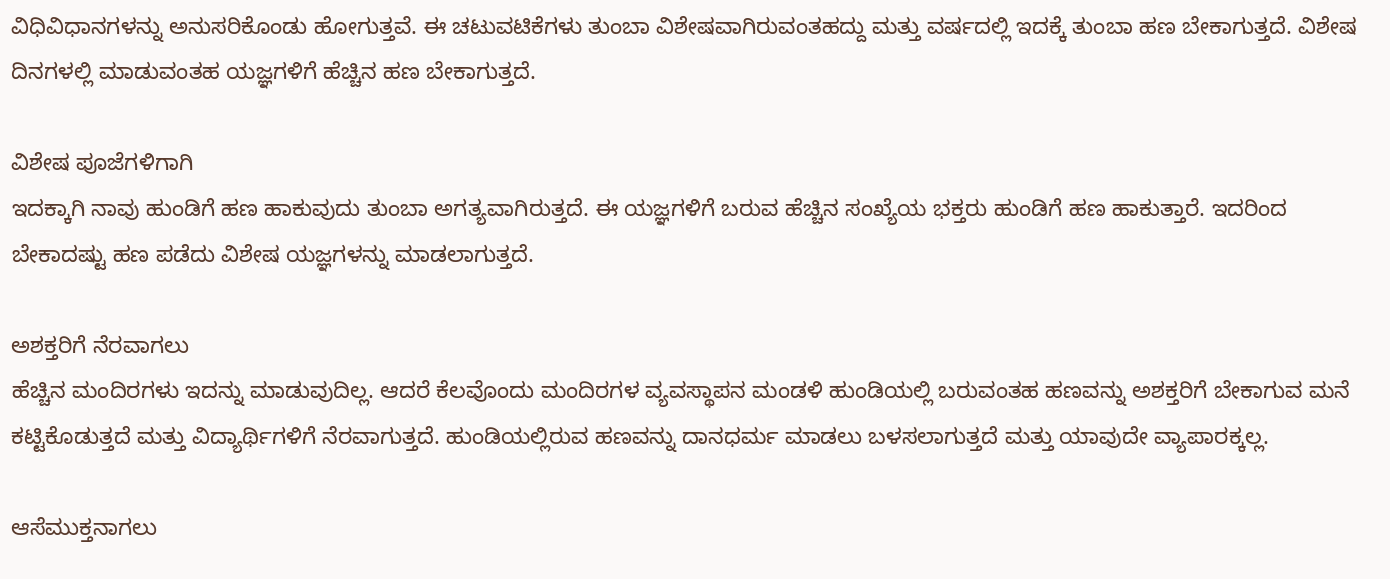ವಿಧಿವಿಧಾನಗಳನ್ನು ಅನುಸರಿಕೊಂಡು ಹೋಗುತ್ತವೆ. ಈ ಚಟುವಟಿಕೆಗಳು ತುಂಬಾ ವಿಶೇಷವಾಗಿರುವಂತಹದ್ದು ಮತ್ತು ವರ್ಷದಲ್ಲಿ ಇದಕ್ಕೆ ತುಂಬಾ ಹಣ ಬೇಕಾಗುತ್ತದೆ. ವಿಶೇಷ ದಿನಗಳಲ್ಲಿ ಮಾಡುವಂತಹ ಯಜ್ಞಗಳಿಗೆ ಹೆಚ್ಚಿನ ಹಣ ಬೇಕಾಗುತ್ತದೆ.

ವಿಶೇಷ ಪೂಜೆಗಳಿಗಾಗಿ
ಇದಕ್ಕಾಗಿ ನಾವು ಹುಂಡಿಗೆ ಹಣ ಹಾಕುವುದು ತುಂಬಾ ಅಗತ್ಯವಾಗಿರುತ್ತದೆ. ಈ ಯಜ್ಞಗಳಿಗೆ ಬರುವ ಹೆಚ್ಚಿನ ಸಂಖ್ಯೆಯ ಭಕ್ತರು ಹುಂಡಿಗೆ ಹಣ ಹಾಕುತ್ತಾರೆ. ಇದರಿಂದ ಬೇಕಾದಷ್ಟು ಹಣ ಪಡೆದು ವಿಶೇಷ ಯಜ್ಞಗಳನ್ನು ಮಾಡಲಾಗುತ್ತದೆ.

ಅಶಕ್ತರಿಗೆ ನೆರವಾಗಲು
ಹೆಚ್ಚಿನ ಮಂದಿರಗಳು ಇದನ್ನು ಮಾಡುವುದಿಲ್ಲ. ಆದರೆ ಕೆಲವೊಂದು ಮಂದಿರಗಳ ವ್ಯವಸ್ಥಾಪನ ಮಂಡಳಿ ಹುಂಡಿಯಲ್ಲಿ ಬರುವಂತಹ ಹಣವನ್ನು ಅಶಕ್ತರಿಗೆ ಬೇಕಾಗುವ ಮನೆ ಕಟ್ಟಿಕೊಡುತ್ತದೆ ಮತ್ತು ವಿದ್ಯಾರ್ಥಿಗಳಿಗೆ ನೆರವಾಗುತ್ತದೆ. ಹುಂಡಿಯಲ್ಲಿರುವ ಹಣವನ್ನು ದಾನಧರ್ಮ ಮಾಡಲು ಬಳಸಲಾಗುತ್ತದೆ ಮತ್ತು ಯಾವುದೇ ವ್ಯಾಪಾರಕ್ಕಲ್ಲ.

ಆಸೆಮುಕ್ತನಾಗಲು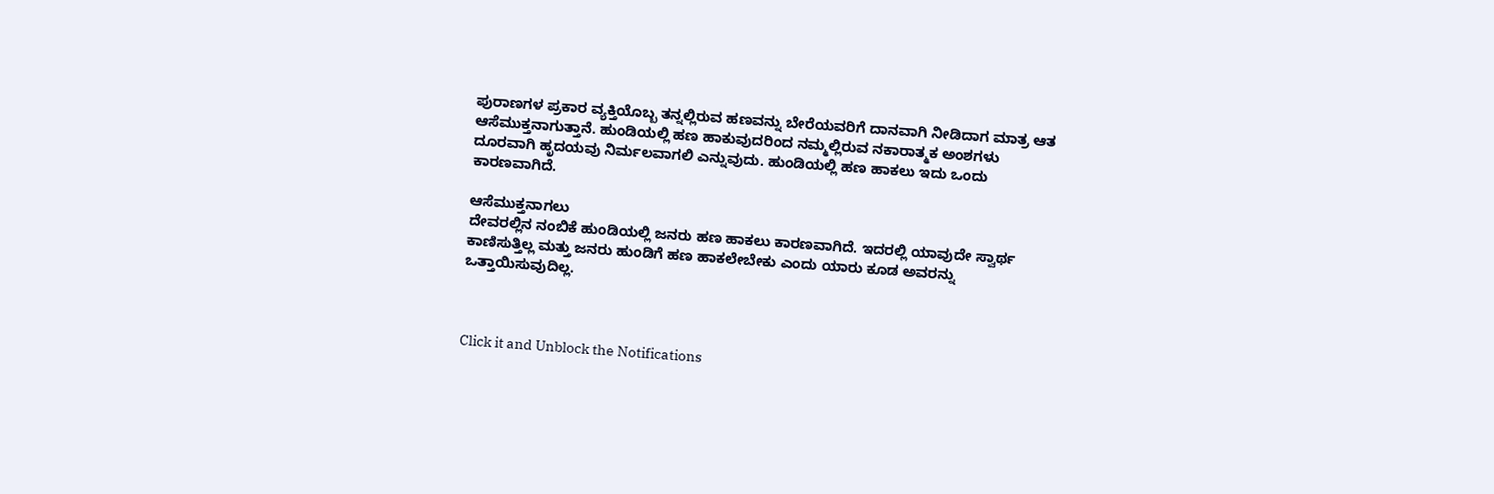ಪುರಾಣಗಳ ಪ್ರಕಾರ ವ್ಯಕ್ತಿಯೊಬ್ಬ ತನ್ನಲ್ಲಿರುವ ಹಣವನ್ನು ಬೇರೆಯವರಿಗೆ ದಾನವಾಗಿ ನೀಡಿದಾಗ ಮಾತ್ರ ಆತ ಆಸೆಮುಕ್ತನಾಗುತ್ತಾನೆ. ಹುಂಡಿಯಲ್ಲಿ ಹಣ ಹಾಕುವುದರಿಂದ ನಮ್ಮಲ್ಲಿರುವ ನಕಾರಾತ್ಮಕ ಅಂಶಗಳು ದೂರವಾಗಿ ಹೃದಯವು ನಿರ್ಮಲವಾಗಲಿ ಎನ್ನುವುದು. ಹುಂಡಿಯಲ್ಲಿ ಹಣ ಹಾಕಲು ಇದು ಒಂದು ಕಾರಣವಾಗಿದೆ.

ಆಸೆಮುಕ್ತನಾಗಲು
ದೇವರಲ್ಲಿನ ನಂಬಿಕೆ ಹುಂಡಿಯಲ್ಲಿ ಜನರು ಹಣ ಹಾಕಲು ಕಾರಣವಾಗಿದೆ. ಇದರಲ್ಲಿ ಯಾವುದೇ ಸ್ವಾರ್ಥ ಕಾಣಿಸುತ್ತಿಲ್ಲ ಮತ್ತು ಜನರು ಹುಂಡಿಗೆ ಹಣ ಹಾಕಲೇಬೇಕು ಎಂದು ಯಾರು ಕೂಡ ಅವರನ್ನು ಒತ್ತಾಯಿಸುವುದಿಲ್ಲ.



Click it and Unblock the Notifications